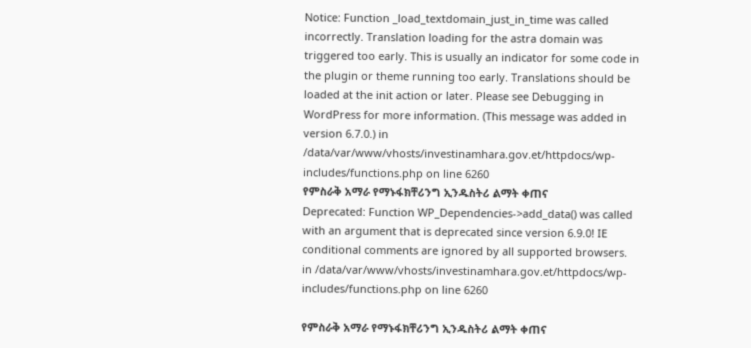Notice: Function _load_textdomain_just_in_time was called incorrectly. Translation loading for the astra domain was triggered too early. This is usually an indicator for some code in the plugin or theme running too early. Translations should be loaded at the init action or later. Please see Debugging in WordPress for more information. (This message was added in version 6.7.0.) in /data/var/www/vhosts/investinamhara.gov.et/httpdocs/wp-includes/functions.php on line 6260
የምስራቅ አማራ የማኑፋክቸሪንግ ኢንዱስትሪ ልማት ቀጠና
Deprecated: Function WP_Dependencies->add_data() was called with an argument that is deprecated since version 6.9.0! IE conditional comments are ignored by all supported browsers. in /data/var/www/vhosts/investinamhara.gov.et/httpdocs/wp-includes/functions.php on line 6260

የምስራቅ አማራ የማኑፋክቸሪንግ ኢንዱስትሪ ልማት ቀጠና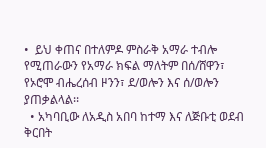•  ይህ ቀጠና በተለምዶ ምስራቅ አማራ ተብሎ የሚጠራውን የአማራ ክፍል ማለትም በሰ/ሸዋን፣ የኦሮሞ ብሔረሰብ ዞንን፣ ደ/ወሎን እና ሰ/ወሎን ያጠቃልላል፡፡
  • አካባቢው ለአዲስ አበባ ከተማ እና ለጅቡቲ ወደብ ቅርበት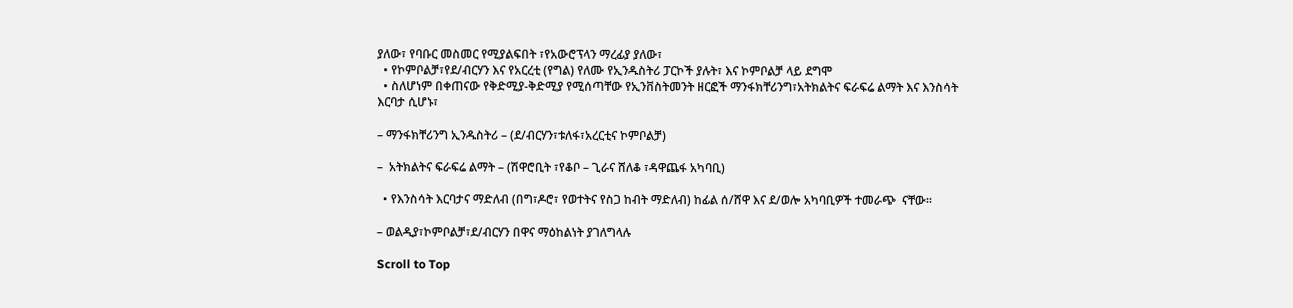ያለው፣ የባቡር መስመር የሚያልፍበት ፣የአውሮፕላን ማረፊያ ያለው፣
  • የኮምቦልቻ፣የደ/ብርሃን እና የአርረቲ (የግል) የለሙ የኢንዱስትሪ ፓርኮች ያሉት፣ እና ኮምቦልቻ ላይ ደግሞ
  • ስለሆነም በቀጠናው የቅድሚያ-ቅድሚያ የሚሰጣቸው የኢንቨስትመንት ዘርፎች ማንፋክቸሪንግ፣አትክልትና ፍራፍሬ ልማት እና እንስሳት እርባታ ሲሆኑ፣

– ማንፋክቸሪንግ ኢንዱስትሪ – (ደ/ብርሃን፣ቱለፋ፣አረርቲና ኮምቦልቻ)

–  አትክልትና ፍራፍሬ ልማት – (ሽዋሮቢት ፣የቆቦ – ጊራና ሸለቆ ፣ዳዋጨፋ አካባቢ)

  • የእንስሳት እርባታና ማድለብ (በግ፣ዶሮ፣ የወተትና የስጋ ከብት ማድለብ) ከፊል ሰ/ሸዋ እና ደ/ወሎ አካባቢዎች ተመራጭ  ናቸው፡፡

– ወልዲያ፣ኮምቦልቻ፣ደ/ብርሃን በዋና ማዕከልነት ያገለግላሉ

Scroll to Top